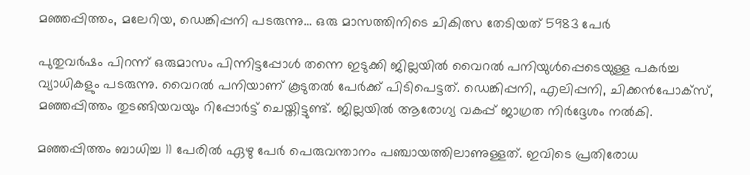മഞ്ഞപ്പിത്തം, മലേറിയ, ഡെങ്കിപ്പനി പടരുന്നു… ഒരു മാസത്തിനിടെ ചികിത്സ തേടിയത് 5983 പേര്‍

പുതുവർഷം പിറന്ന് ഒരുമാസം പിന്നിട്ടപ്പോൾ തന്നെ ഇടുക്കി ജില്ലയിൽ വൈറൽ പനിയുൾപ്പെടെയുള്ള പകർച്ച വ്യാധികളും പടരുന്നു. വൈറൽ പനിയാണ് കൂടുതൽ പേർക്ക് പിടിപെട്ടത്. ഡെങ്കിപ്പനി, എലിപ്പനി, ചിക്കൻപോക്സ്, മഞ്ഞപ്പിത്തം തുടങ്ങിയവയും റിപ്പോർട്ട് ചെയ്തിട്ടുണ്ട്. ജില്ലയിൽ ആരോഗ്യ വകപ്പ് ജാഗ്രത നിർദ്ദേശം നൽകി.

മഞ്ഞപ്പിത്തം ബാധിച്ച 11 പേരി‌ൽ ഏഴു പേർ പെരുവന്താനം പഞ്ചായത്തിലാണുള്ളത്. ഇവിടെ പ്രതിരോധ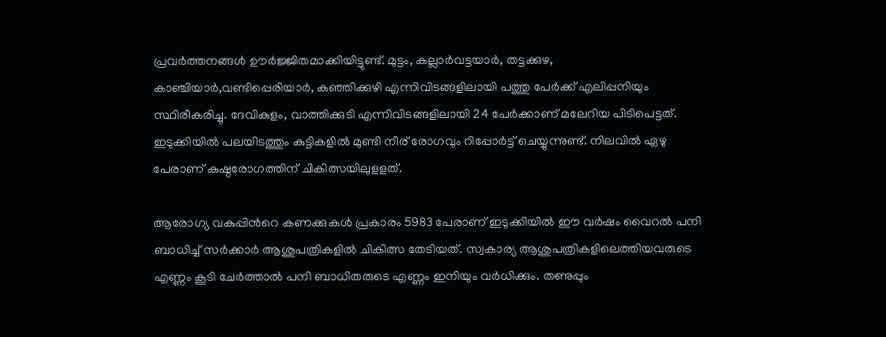പ്രവർത്തനങ്ങൾ ഊ‍ർജ്ജിതമാക്കിയിട്ടുണ്ട്. മുട്ടം, കല്ലാർവട്ടയാ‍ർ, തട്ടക്കുഴ, കാഞ്ചിയാർ,വണ്ടിപ്പെരിയാർ, കഞ്ഞിക്കുഴി എന്നിവിടങ്ങളിലായി പത്തു പേർക്ക് എലിപ്പനിയും സ്ഥിരീകരിച്ചു. ദേവികുളം, വാത്തിക്കുടി എന്നിവിടങ്ങളിലായി 24 പേർക്കാണ് മലേറിയ പിടിപെട്ടത്. ഇടുക്കിയിൽ പലയിടത്തും കുട്ടികളിൽ മുണ്ടി നീര് രോഗവും റിപ്പോർട്ട് ചെയ്യുന്നുണ്ട്. നിലവിൽ ഏഴു പേരാണ് കുഷ്ഠരോഗത്തിന് ചികിത്സയിലുളളത്.

ആരോഗ്യ വകുപ്പിന്‍റെ കണക്കുകൾ പ്രകാരം 5983 പേരാണ് ഇടുക്കിയിൽ ഈ വർഷം വൈറൽ പനി ബാധിച്ച് സർക്കാർ ആശുപത്രികളിൽ ചികിത്സ തേടിയത്. സ്വകാര്യ ആശുപത്രികളിലെത്തിയവരുടെ എണ്ണം കൂടി ചേർത്താൽ പനി ബാധിതരുടെ എണ്ണം ഇനിയും വർധിക്കും. തണുപ്പും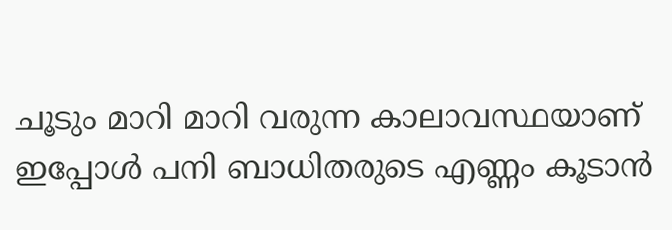ചൂടും മാറി മാറി വരുന്ന കാലാവസ്ഥയാണ് ഇപ്പോൾ പനി ബാധിതരുടെ എണ്ണം കൂടാൻ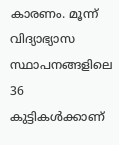കാരണം. മൂന്ന് വിദ്യാഭ്യാസ സ്ഥാപനങ്ങളിലെ 36 കുട്ടികൾക്കാണ്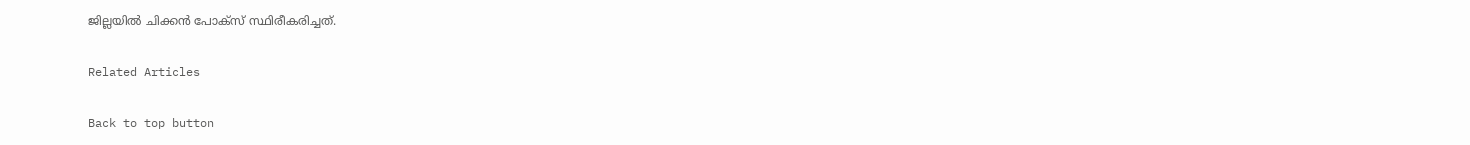ജില്ലയിൽ ചിക്കൻ പോക്സ് സ്ഥിരീകരിച്ചത്.

Related Articles

Back to top button